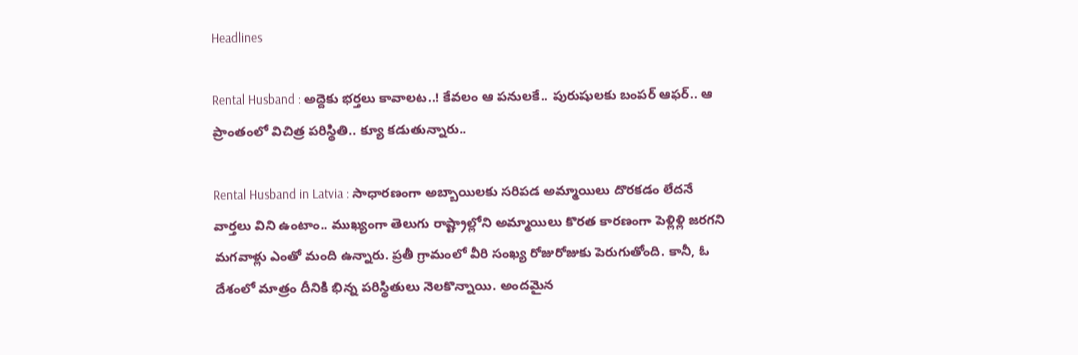Headlines

Rental Husband : అద్దెకు భర్తలు కావాలట..! కేవలం ఆ పనులకే.. పురుషులకు బంపర్ ఆఫర్.. ఆ ప్రాంతంలో విచిత్ర పరిస్థితి.. క్యూ కడుతున్నారు..

Rental Husband in Latvia : సాధారణంగా అబ్బాయిలకు సరిపడ అమ్మాయిలు దొరకడం లేదనే వార్తలు విని ఉంటాం.. ముఖ్యంగా తెలుగు రాష్ట్రాల్లోని అమ్మాయిలు కొరత కారణంగా పెళ్లిళ్లి జరగని మగవాళ్లు ఎంతో మంది ఉన్నారు. ప్రతీ గ్రామంలో వీరి సంఖ్య రోజురోజుకు పెరుగుతోంది. కానీ, ఓ దేశంలో మాత్రం దీనికి భిన్న పరిస్థితులు నెలకొన్నాయి. అందమైన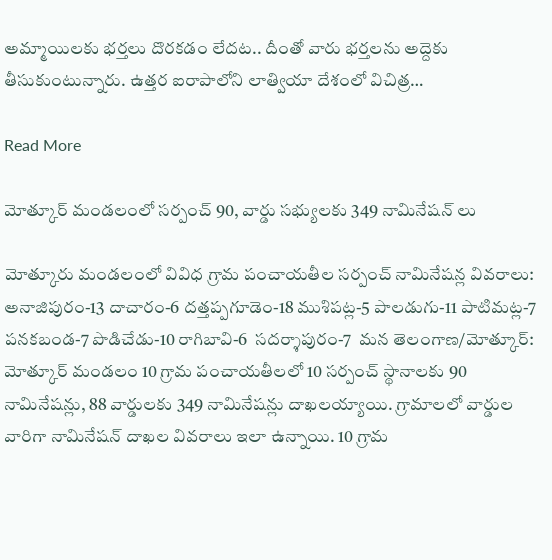అమ్మాయిలకు భర్తలు దొరకడం లేదట.. దీంతో వారు భర్తలను అద్దెకు తీసుకుంటున్నారు. ఉత్తర ఐరాపాలోని లాత్వియా దేశంలో విచిత్ర…

Read More

మోత్కూర్ మండలంలో సర్పంచ్ 90, వార్డు సభ్యులకు 349 నామినేషన్ లు

మోత్కూరు మండలంలో వివిధ గ్రామ పంచాయతీల సర్పంచ్ నామినేషన్ల వివరాలు: అనాజిపురం-13 దాచారం-6 దత్తప్పగూడెం-18 ముశిపట్ల-5 పాలడుగు-11 పాటిమట్ల-7 పనకబండ-7 పొడిచేడు-10 రాగిబావి-6  సదర్శాపురం-7  మన తెలంగాణ/మోత్కూర్: మోత్కూర్ మండలం 10 గ్రామ పంచాయతీలలో 10 సర్పంచ్ స్థానాలకు 90 నామినేషన్లు, 88 వార్డులకు 349 నామినేషన్లు దాఖలయ్యాయి. గ్రామాలలో వార్డుల వారిగా నామినేషన్ దాఖల వివరాలు ఇలా ఉన్నాయి. 10 గ్రామ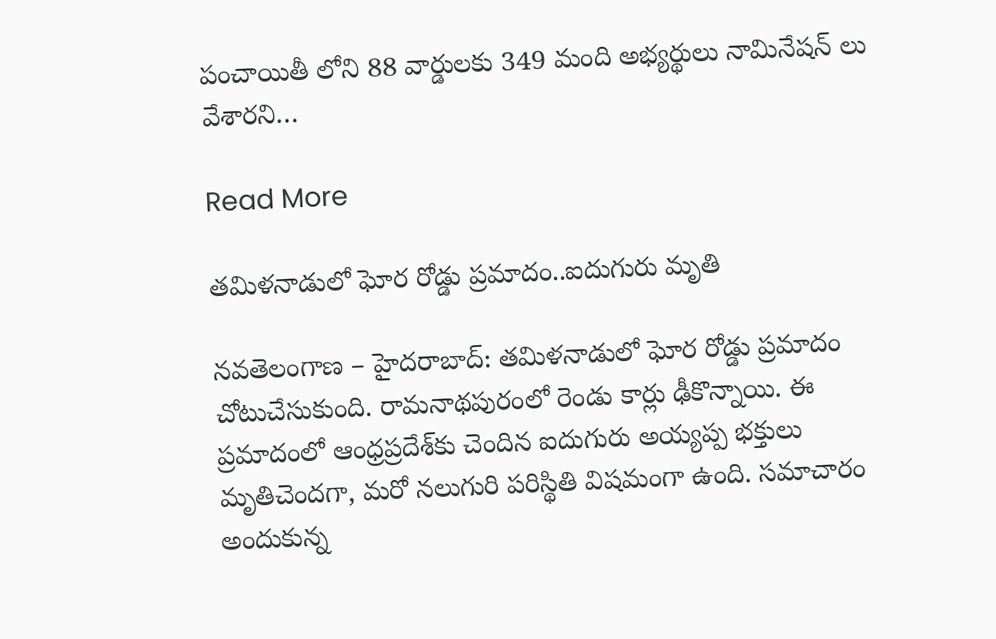పంచాయితీ లోని 88 వార్డులకు 349 మంది అభ్యర్థులు నామినేషన్ లు వేశారని…

Read More

తమిళనాడులో ఘోర రోడ్డు ప్రమాదం..ఐదుగురు మృతి

నవతెలంగాణ – హైదరాబాద్: తమిళనాడులో ఘోర రోడ్డు ప్రమాదం చోటుచేసుకుంది. రామనాథపురంలో రెండు కార్లు ఢీకొన్నాయి. ఈ ప్రమాదంలో ఆంధ్రప్రదేశ్‌కు చెందిన ఐదుగురు అయ్యప్ప భక్తులు మృతిచెందగా, మరో నలుగురి పరిస్థితి విషమంగా ఉంది. సమాచారం అందుకున్న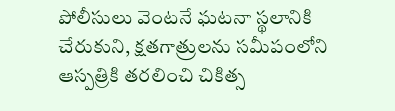పోలీసులు వెంటనే ఘటనా స్థలానికి చేరుకుని, క్షతగాత్రులను సమీపంలోని ఆస్పత్రికి తరలించి చికిత్స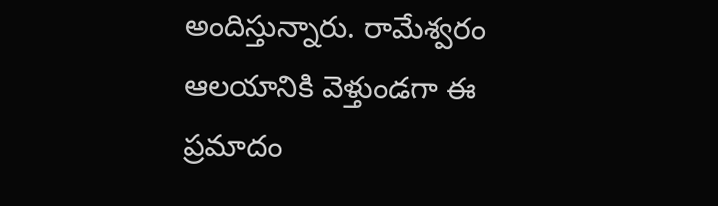అందిస్తున్నారు. రామేశ్వరం ఆలయానికి వెళ్తుండగా ఈ ప్రమాదం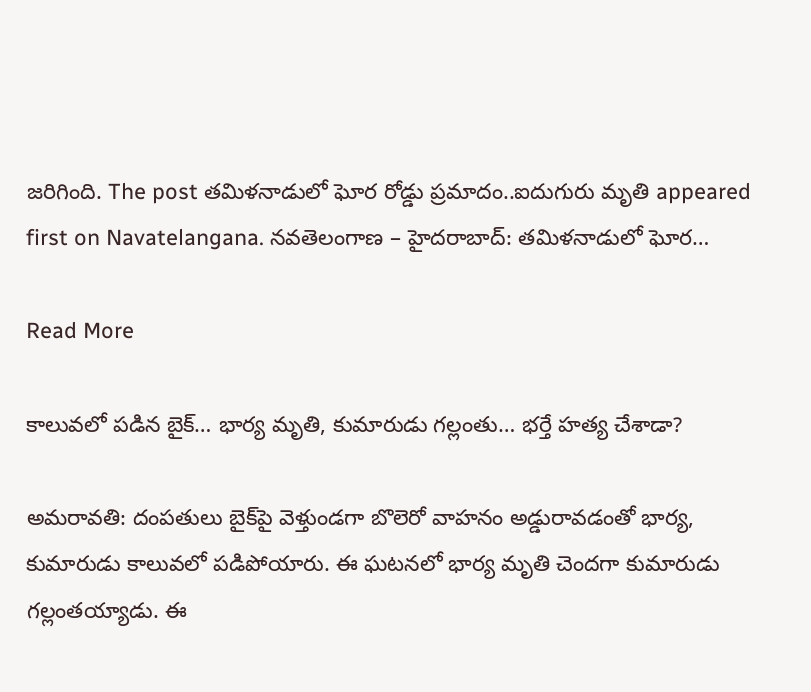జరిగింది. The post తమిళనాడులో ఘోర రోడ్డు ప్రమాదం..ఐదుగురు మృతి appeared first on Navatelangana. నవతెలంగాణ – హైదరాబాద్: తమిళనాడులో ఘోర…

Read More

కాలువలో పడిన బైక్… భార్య మృతి, కుమారుడు గల్లంతు… భర్తే హత్య చేశాడా?

అమరావతి: దంపతులు బైక్‌పై వెళ్తుండగా బొలెరో వాహనం అడ్డురావడంతో భార్య, కుమారుడు కాలువలో పడిపోయారు. ఈ ఘటనలో భార్య మృతి చెందగా కుమారుడు గల్లంతయ్యాడు. ఈ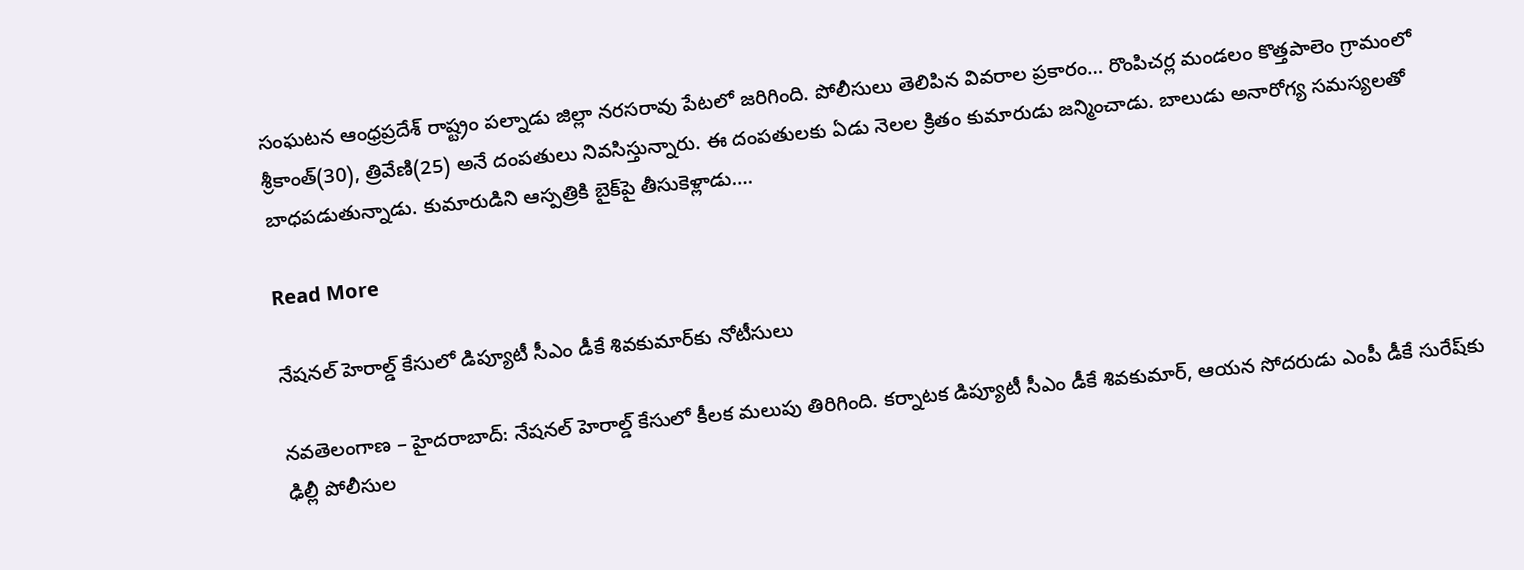సంఘటన ఆంధ్రప్రదేశ్ రాష్ట్రం పల్నాడు జిల్లా నరసరావు పేటలో జరిగింది. పోలీసులు తెలిపిన వివరాల ప్రకారం… రొంపిచర్ల మండలం కొత్తపాలెం గ్రామంలో శ్రీకాంత్(30), త్రివేణి(25) అనే దంపతులు నివసిస్తున్నారు. ఈ దంపతులకు ఏడు నెలల క్రితం కుమారుడు జన్మించాడు. బాలుడు అనారోగ్య సమస్యలతో బాధపడుతున్నాడు. కుమారుడిని ఆస్పత్రికి బైక్‌పై తీసుకెళ్లాడు….

Read More

నేషనల్ హెరాల్డ్ కేసులో డిప్యూటీ సీఎం డీకే శివకుమార్‌కు నోటీసులు

నవతెలంగాణ – హైదరాబాద్: నేషనల్ హెరాల్డ్ కేసులో కీలక మలుపు తిరిగింది. కర్నాటక డిప్యూటీ సీఎం డీకే శివకుమార్, ఆయన సోదరుడు ఎంపీ డీకే సురేష్‌కు ఢిల్లీ పోలీసుల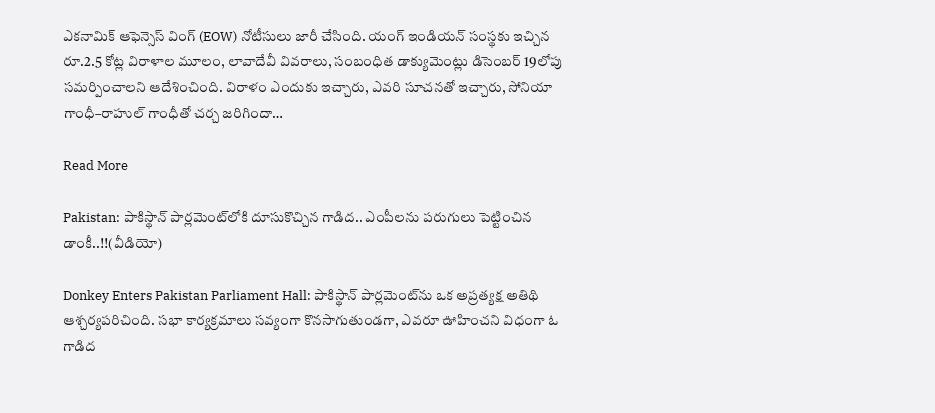ఎకనామిక్ ఆఫెన్సెస్ వింగ్ (EOW) నోటీసులు జారీ చేసింది. యంగ్ ఇండియన్ సంస్థకు ఇచ్చిన రూ.2.5 కోట్ల విరాళాల మూలం, లావాదేవీ వివరాలు, సంబంధిత డాక్యుమెంట్లు డిసెంబర్ 19లోపు సమర్పించాలని ఆదేశించింది. విరాళం ఎందుకు ఇచ్చారు, ఎవరి సూచనతో ఇచ్చారు, సోనియా గాంధీ–రాహుల్ గాంధీతో చర్చ జరిగిందా…

Read More

Pakistan: పాకిస్థాన్ పార్లమెంట్‌లోకి దూసుకొచ్చిన గాడిద.. ఎంపీలను పరుగులు పెట్టించిన డాంకీ..!!(వీడియో)

Donkey Enters Pakistan Parliament Hall: పాకిస్థాన్ పార్లమెంట్‌ను ఒక అప్రత్యక్ష అతిథి ఆశ్చర్యపరిచింది. సభా కార్యక్రమాలు సవ్యంగా కొనసాగుతుండగా, ఎవరూ ఊహించని విధంగా ఓ గాడిద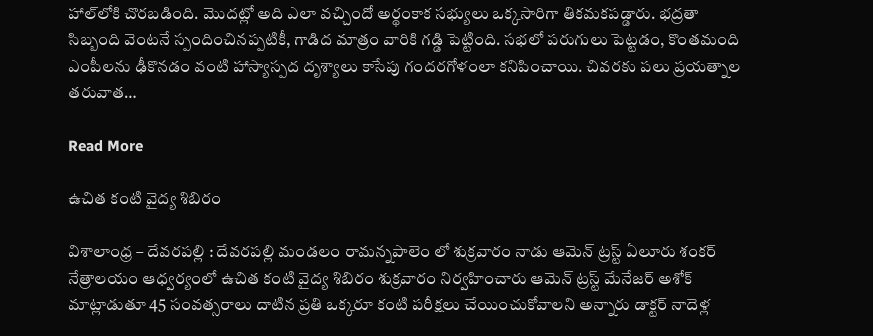హాల్‌లోకి చొరబడింది. మొదట్లో అది ఎలా వచ్చిందో అర్థంకాక సభ్యులు ఒక్కసారిగా తికమకపడ్డారు. భద్రతా సిబ్బంది వెంటనే స్పందించినప్పటికీ, గాడిద మాత్రం వారికి గడ్డి పెట్టింది. సభలో పరుగులు పెట్టడం, కొంతమంది ఎంపీలను ఢీకొనడం వంటి హాస్యాస్పద దృశ్యాలు కాసేపు గందరగోళంలా కనిపించాయి. చివరకు పలు ప్రయత్నాల తరువాత…

Read More

ఉచిత కంటి వైద్య శిబిరం

విశాలాంధ్ర – దేవరపల్లి : దేవరపల్లి మండలం రామన్నపాలెం లో శుక్రవారం నాడు ఆమెన్ ట్రస్ట్ ఏలూరు శంకర్ నేత్రాలయం ఆధ్వర్యంలో ఉచిత కంటి వైద్య శిబిరం శుక్రవారం నిర్వహించారు ఆమెన్ ట్రస్ట్ మేనేజర్ అశోక్ మాట్లాడుతూ 45 సంవత్సరాలు దాటిన ప్రతి ఒక్కరూ కంటి పరీక్షలు చేయించుకోవాలని అన్నారు డాక్టర్ నాదెళ్ల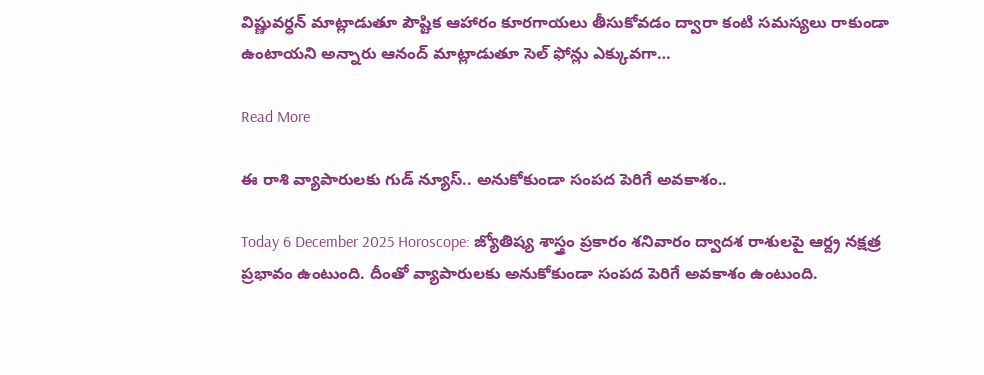విష్ణువర్ధన్ మాట్లాడుతూ పౌష్టిక ఆహారం కూరగాయలు తీసుకోవడం ద్వారా కంటి సమస్యలు రాకుండా ఉంటాయని అన్నారు ఆనంద్ మాట్లాడుతూ సెల్ ఫోన్లు ఎక్కువగా…

Read More

ఈ రాశి వ్యాపారులకు గుడ్ న్యూస్.. అనుకోకుండా సంపద పెరిగే అవకాశం..

Today 6 December 2025 Horoscope: జ్యోతిష్య శాస్త్రం ప్రకారం శనివారం ద్వాదశ రాశులపై ఆర్ద్ర నక్షత్ర ప్రభావం ఉంటుంది. దీంతో వ్యాపారులకు అనుకోకుండా సంపద పెరిగే అవకాశం ఉంటుంది.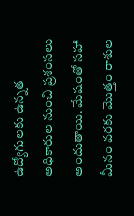ఉద్యోగులకు ఉన్నత అధికారుల నుంచి ప్రశంసలు అందుతాయి. మేషంతో సహా మీనం వరకు మొత్తం రాశుల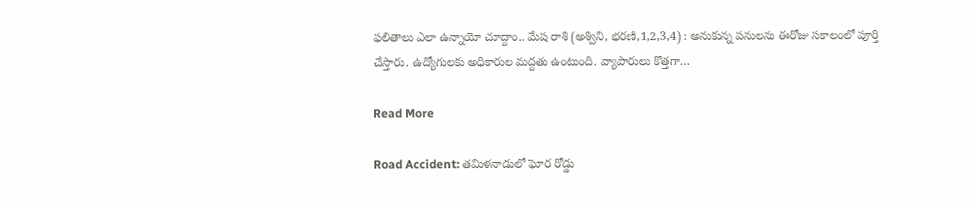ఫలితాలు ఎలా ఉన్నాయో చూద్దాం.. మేష రాశి (అశ్విని, భరణి,1,2,3,4) : అనుకున్న పనులను ఈరోజు సకాలంలో పూర్తి చేస్తారు. ఉద్యోగులకు అధికారుల మద్దతు ఉంటుంది. వ్యాపారులు కొత్తగా…

Read More

Road Accident: తమిళనాడులో ఘోర రోడ్డు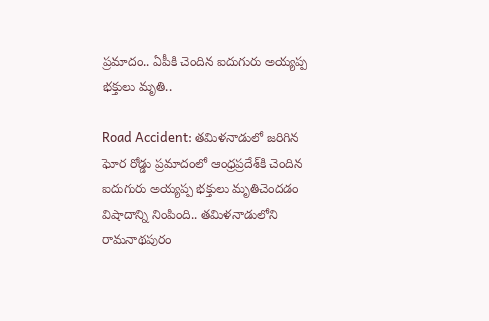ప్రమాదం.. ఏపీకి చెందిన ఐదుగురు అయ్యప్ప భక్తులు మృతి..

Road Accident: తమిళనాడులో జరిగిన ఘోర రోడ్డు ప్రమాదంలో ఆంధ్రప్రదేశ్‌కి చెందిన ఐదుగురు అయ్యప్ప భక్తులు మృతిచెందడం విషాదాన్ని నింపింది.. తమిళనాడులోని రామనాథపురం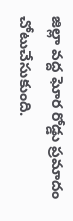జిల్లా వద్ద ఘోర రోడ్డు ప్రమాదం చోటుచేసుకుంది.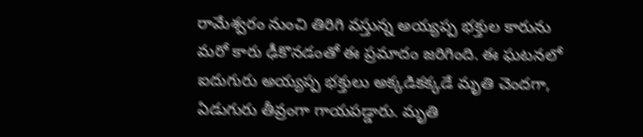రామేశ్వరం నుంచి తిరిగి వస్తున్న అయ్యప్ప భక్తుల కారును మరో కారు ఢీకొనడంతో ఈ ప్రమాదం జరిగింది. ఈ ఘటనలో ఐదుగురు అయ్యప్ప భక్తులు అక్కడికక్కడే మృతి చెందగా, ఏడుగురు తీవ్రంగా గాయపడ్డారు. మృతి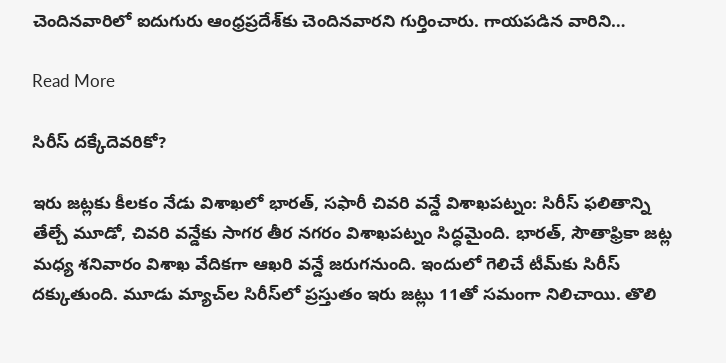చెందినవారిలో ఐదుగురు ఆంధ్రప్రదేశ్‌కు చెందినవారని గుర్తించారు. గాయపడిన వారిని…

Read More

సిరీస్ దక్కేదెవరికో?

ఇరు జట్లకు కీలకం నేడు విశాఖలో భారత్, సఫారీ చివరి వన్డే విశాఖపట్నం: సిరీస్ ఫలితాన్ని తేల్చే మూడో, చివరి వన్డేకు సాగర తీర నగరం విశాఖపట్నం సిద్ధమైంది. భారత్, సౌతాఫ్రికా జట్ల మధ్య శనివారం విశాఖ వేదికగా ఆఖరి వన్డే జరుగనుంది. ఇందులో గెలిచే టీమ్‌కు సిరీస్ దక్కుతుంది. మూడు మ్యాచ్‌ల సిరీస్‌లో ప్రస్తుతం ఇరు జట్లు 11తో సమంగా నిలిచాయి. తొలి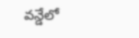వన్డేలో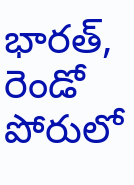భారత్, రెండో పోరులో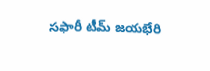సఫారీ టీమ్ జయభేరి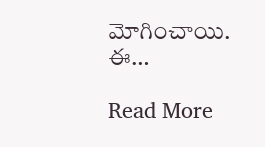మోగించాయి. ఈ…

Read More